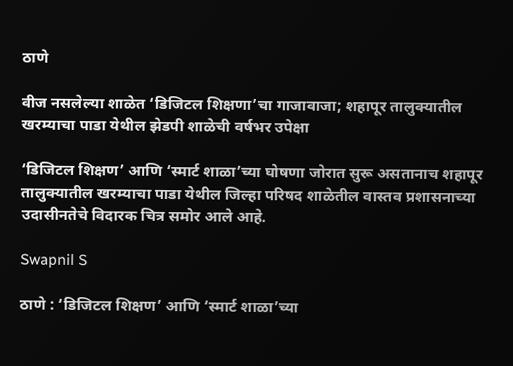ठाणे

वीज नसलेल्या शाळेत ‘डिजिटल शिक्षणा’चा गाजावाजा; शहापूर तालुक्यातील खरम्याचा पाडा येथील झेडपी शाळेची वर्षभर उपेक्षा

‘डिजिटल शिक्षण’ आणि ‘स्मार्ट शाळा’च्या घोषणा जोरात सुरू असतानाच शहापूर तालुक्यातील खरम्याचा पाडा येथील जिल्हा परिषद शाळेतील वास्तव प्रशासनाच्या उदासीनतेचे विदारक चित्र समोर आले आहे.

Swapnil S

ठाणे : ‘डिजिटल शिक्षण’ आणि ‘स्मार्ट शाळा’च्या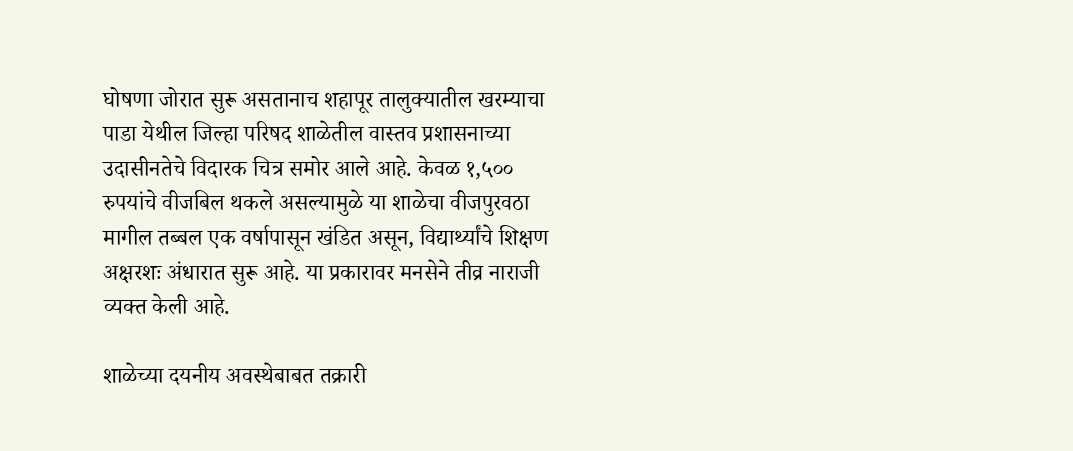घोषणा जोरात सुरू असतानाच शहापूर तालुक्यातील खरम्याचा पाडा येथील जिल्हा परिषद शाळेतील वास्तव प्रशासनाच्या उदासीनतेचे विदारक चित्र समोर आले आहे. केवळ १,५०० रुपयांचे वीजबिल थकले असल्यामुळे या शाळेचा वीजपुरवठा मागील तब्बल एक वर्षापासून खंडित असून, विद्यार्थ्यांचे शिक्षण अक्षरशः अंधारात सुरू आहे. या प्रकारावर मनसेने तीव्र नाराजी व्यक्त केली आहे.

शाळेच्या दयनीय अवस्थेबाबत तक्रारी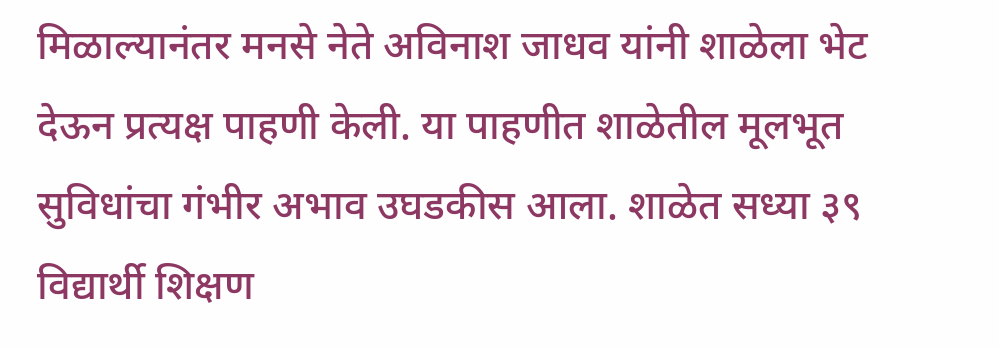मिळाल्यानंतर मनसे नेते अविनाश जाधव यांनी शाळेला भेट देऊन प्रत्यक्ष पाहणी केली. या पाहणीत शाळेतील मूलभूत सुविधांचा गंभीर अभाव उघडकीस आला. शाळेत सध्या ३९ विद्यार्थी शिक्षण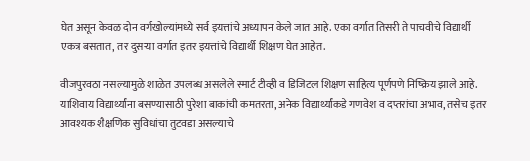घेत असून केवळ दोन वर्गखोल्यांमध्ये सर्व इयत्तांचे अध्यापन केले जात आहे. एका वर्गात तिसरी ते पाचवीचे विद्यार्थी एकत्र बसतात, तर दुसऱ्या वर्गात इतर इयत्तांचे विद्यार्थी शिक्षण घेत आहेत.

वीजपुरवठा नसल्यामुळे शाळेत उपलब्ध असलेले स्मार्ट टीव्ही व डिजिटल शिक्षण साहित्य पूर्णपणे निष्क्रिय झाले आहे. याशिवाय विद्यार्थ्यांना बसण्यासाठी पुरेशा बाकांची कमतरता, अनेक विद्यार्थ्यांकडे गणवेश व दप्तरांचा अभाव, तसेच इतर आवश्यक शैक्षणिक सुविधांचा तुटवडा असल्याचे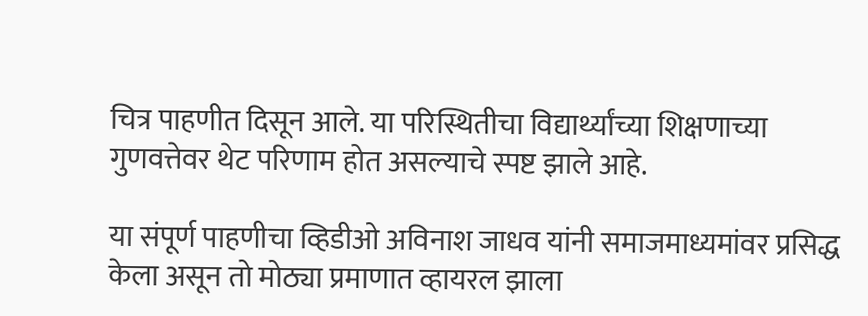चित्र पाहणीत दिसून आले. या परिस्थितीचा विद्यार्थ्यांच्या शिक्षणाच्या गुणवत्तेवर थेट परिणाम होत असल्याचे स्पष्ट झाले आहे.

या संपूर्ण पाहणीचा व्हिडीओ अविनाश जाधव यांनी समाजमाध्यमांवर प्रसिद्ध केला असून तो मोठ्या प्रमाणात व्हायरल झाला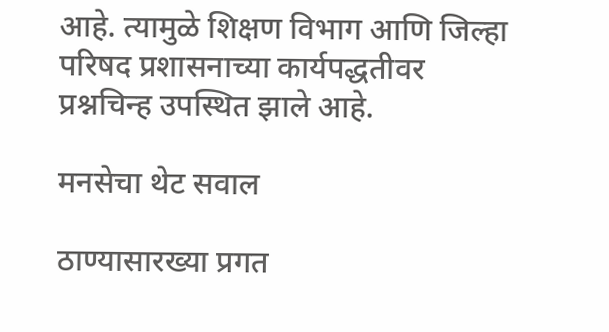आहे. त्यामुळे शिक्षण विभाग आणि जिल्हा परिषद प्रशासनाच्या कार्यपद्धतीवर प्रश्नचिन्ह उपस्थित झाले आहे.

मनसेचा थेट सवाल

ठाण्यासारख्या प्रगत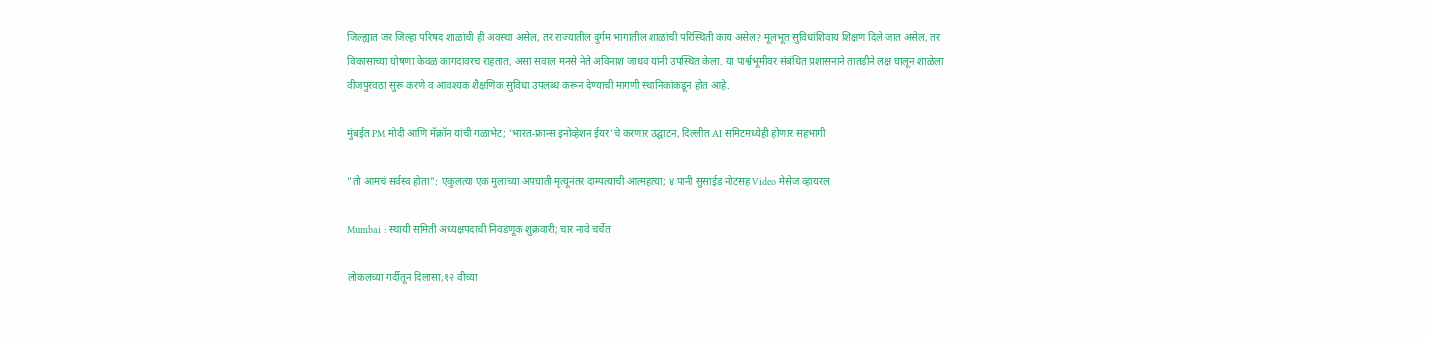जिल्ह्यात जर जिल्हा परिषद शाळांची ही अवस्था असेल, तर राज्यातील दुर्गम भागातील शाळांची परिस्थिती काय असेल? मूलभूत सुविधांशिवाय शिक्षण दिले जात असेल, तर विकासाच्या घोषणा केवळ कागदावरच राहतात, असा सवाल मनसे नेते अविनाश जाधव यांनी उपस्थित केला. या पार्श्वभूमीवर संबंधित प्रशासनाने तातडीने लक्ष घालून शाळेला वीजपुरवठा सुरू करणे व आवश्यक शैक्षणिक सुविधा उपलब्ध करून देण्याची मागणी स्थानिकांकडून होत आहे.

मुंबईत PM मोदी आणि मॅक्रॉन यांची गळाभेट; 'भारत-फ्रान्स इनोव्हेशन ईयर'चे करणार उद्घाटन, दिल्लीत AI समिटमध्येही होणार सहभागी

"तो आमचं सर्वस्व होता": एकुलत्या एक मुलाच्या अपघाती मृत्यूनंतर दाम्पत्याची आत्महत्या; ४ पानी सुसाईड नोटसह Video मेसेज व्हायरल

Mumbai : स्थायी समिती अध्यक्षपदाची निवडणूक शुक्रवारी; चार नावे चर्चेत

लोकलच्या गर्दीतून दिलासा,१२ वीच्या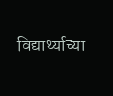विद्यार्थ्याच्या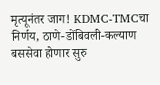मृत्यूनंतर जाग! KDMC-TMCचा निर्णय, ठाणे-डोंबिवली-कल्याण बससेवा होणार सुरु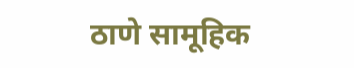ठाणे सामूहिक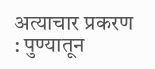अत्याचार प्रकरण : पुण्यातून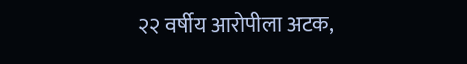२२ वर्षीय आरोपीला अटक,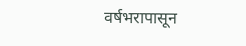वर्षभरापासून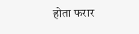होता फरार